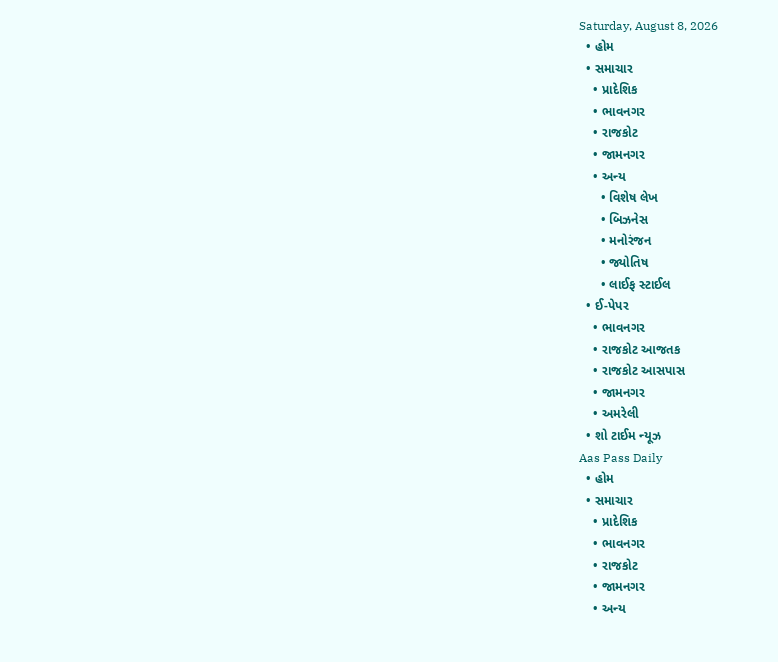Saturday, August 8, 2026
  • હોમ
  • સમાચાર
    • પ્રાદેશિક
    • ભાવનગર
    • રાજકોટ
    • જામનગર
    • અન્ય
      • વિશેષ લેખ
      • બિઝનેસ
      • મનોરંજન
      • જ્યોતિષ
      • લાઈફ સ્ટાઈલ
  • ઈ-પેપર
    • ભાવનગર
    • રાજકોટ આજતક
    • રાજકોટ આસપાસ
    • જામનગર
    • અમરેલી
  • શો ટાઈમ ન્યૂઝ
Aas Pass Daily
  • હોમ
  • સમાચાર
    • પ્રાદેશિક
    • ભાવનગર
    • રાજકોટ
    • જામનગર
    • અન્ય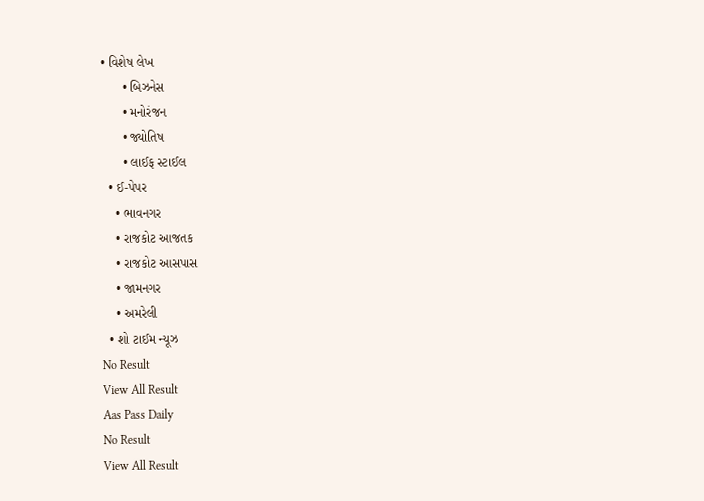• વિશેષ લેખ
      • બિઝનેસ
      • મનોરંજન
      • જ્યોતિષ
      • લાઈફ સ્ટાઈલ
  • ઈ-પેપર
    • ભાવનગર
    • રાજકોટ આજતક
    • રાજકોટ આસપાસ
    • જામનગર
    • અમરેલી
  • શો ટાઈમ ન્યૂઝ
No Result
View All Result
Aas Pass Daily
No Result
View All Result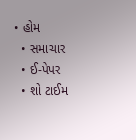• હોમ
  • સમાચાર
  • ઈ-પેપર
  • શો ટાઈમ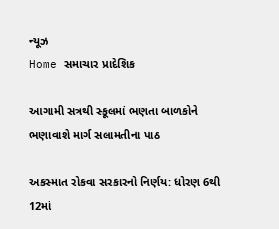ન્યૂઝ
Home સમાચાર પ્રાદેશિક

આગામી સત્રથી સ્કૂલમાં ભણતા બાળકોને ભણાવાશે માર્ગ સલામતીના પાઠ

અકસ્માત રોકવા સરકારનો નિર્ણય: ધોરણ 6થી 12માં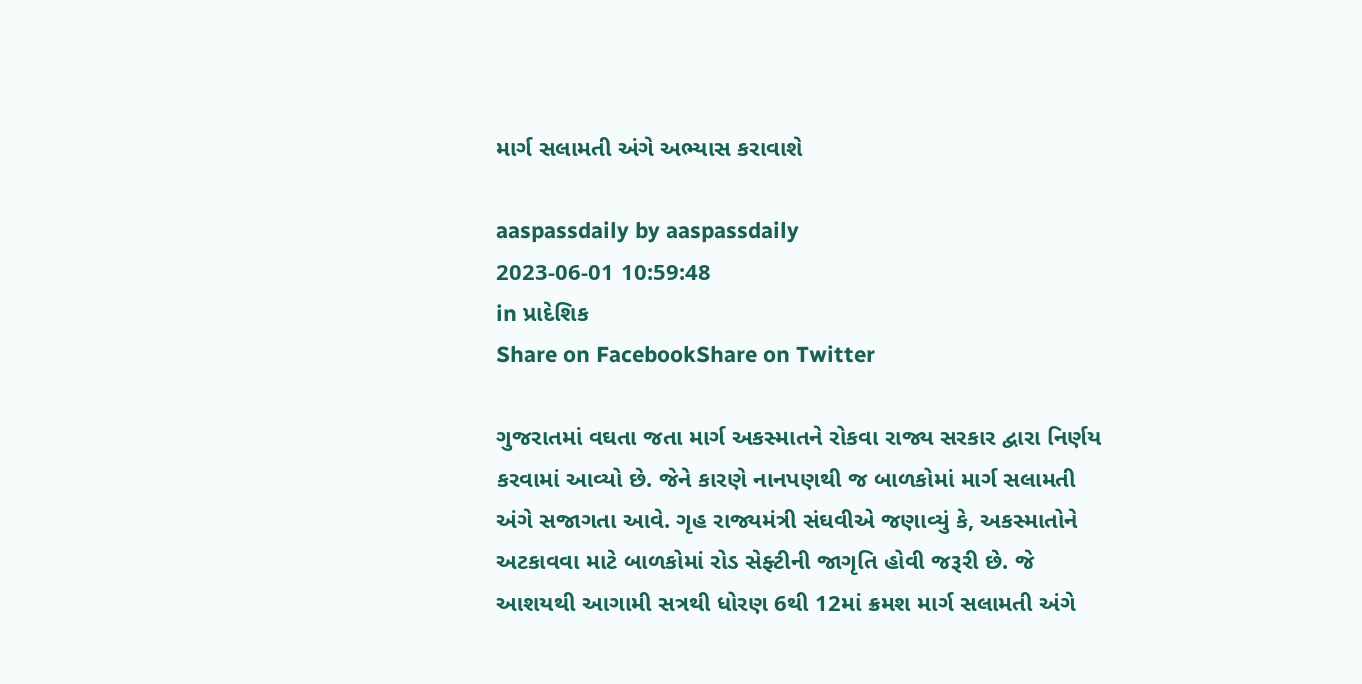માર્ગ સલામતી અંગે અભ્યાસ કરાવાશે

aaspassdaily by aaspassdaily
2023-06-01 10:59:48
in પ્રાદેશિક
Share on FacebookShare on Twitter

ગુજરાતમાં વઘતા જતા માર્ગ અકસ્માતને રોકવા રાજ્ય સરકાર દ્વારા નિર્ણય કરવામાં આવ્યો છે. જેને કારણે નાનપણથી જ બાળકોમાં માર્ગ સલામતી અંગે સજાગતા આવે. ગૃહ રાજ્યમંત્રી સંઘવીએ જણાવ્યું કે, અકસ્માતોને અટકાવવા માટે બાળકોમાં રોડ સેફ્ટીની જાગૃતિ હોવી જરૂરી છે. જે આશયથી આગામી સત્રથી ધોરણ 6થી 12માં ક્રમશ માર્ગ સલામતી અંગે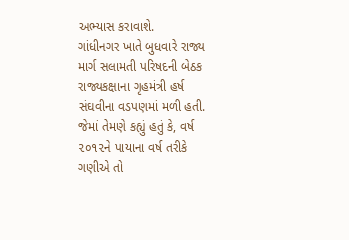અભ્યાસ કરાવાશે.
ગાંધીનગર ખાતે બુધવારે રાજ્ય માર્ગ સલામતી પરિષદની બેઠક રાજ્યકક્ષાના ગૃહમંત્રી હર્ષ સંઘવીના વડપણમાં મળી હતી. જેમાં તેમણે કહ્યું હતું કે, વર્ષ ૨૦૧૨ને પાયાના વર્ષ તરીકે ગણીએ તો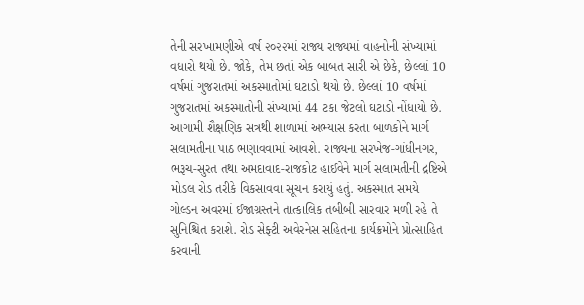તેની સરખામણીએ વર્ષ ૨૦૨૨માં રાજ્ય રાજ્યમાં વાહનોની સંખ્યામાં વધારો થયો છે. જોકે, તેમ છતાં એક બાબત સારી એ છેકે, છેલ્લાં 10 વર્ષમાં ગુજરાતમાં અકસ્માતોમાં ઘટાડો થયો છે. છેલ્લાં 10 વર્ષમાં ગુજરાતમાં અકસ્માતોની સંખ્યામાં 44 ટકા જેટલો ઘટાડો નોંધાયો છે.
આગામી શૈક્ષણિક સત્રથી શાળામાં અભ્યાસ કરતા બાળકોને માર્ગ સલામતીના પાઠ ભણાવવામાં આવશે. રાજ્યના સરખેજ-ગાંધીનગર, ભરૂચ-સુરત તથા અમદાવાદ-રાજકોટ હાઈવેને માર્ગ સલામતીની દ્રષ્ટિએ મોડલ રોડ તરીકે વિકસાવવા સૂચન કરાયું હતું. અકસ્માત સમયે ગોલ્ડન અવરમાં ઈજાગ્રસ્તને તાત્કાલિક તબીબી સારવાર મળી રહે તે સુનિશ્ચિત કરાશે. રોડ સેફ્ટી અવેરનેસ સહિતના કાર્યક્રમોને પ્રોત્સાહિત કરવાની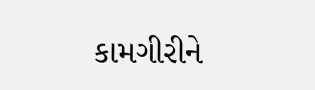કામગીરીને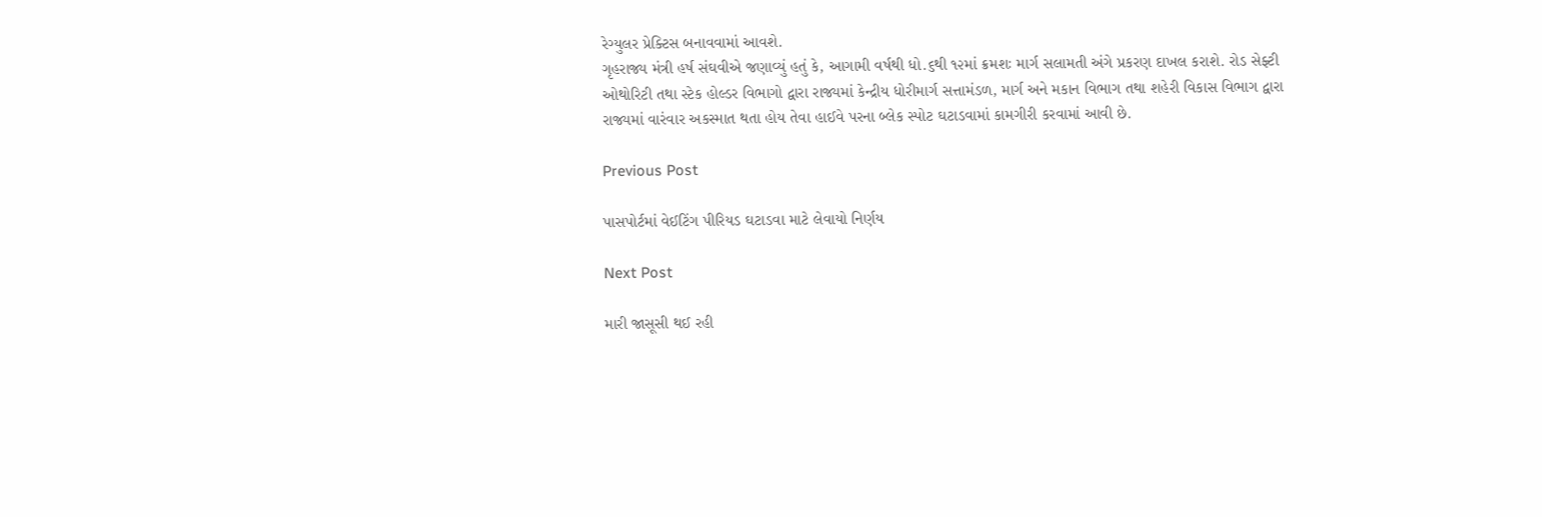રેગ્યુલર પ્રેક્ટિસ બનાવવામાં આવશે.
ગૃહરાજ્ય મંત્રી હર્ષ સંઘવીએ જણાવ્યું હતું કે, આગામી વર્ષથી ધો.૬થી ૧૨માં ક્રમશઃ માર્ગ સલામતી અંગે પ્રકરણ દાખલ કરાશે. રોડ સેફ્ટી ઓથોરિટી તથા સ્ટેક હોલ્ડર વિભાગો દ્વારા રાજ્યમાં કેન્દ્રીય ધોરીમાર્ગ સત્તામંડળ, માર્ગ અને મકાન વિભાગ તથા શહેરી વિકાસ વિભાગ દ્વારા રાજ્યમાં વારંવાર અકસ્માત થતા હોય તેવા હાઈવે પરના બ્લેક સ્પોટ ઘટાડવામાં કામગીરી કરવામાં આવી છે.

Previous Post

પાસપોર્ટમાં વેઈટિંગ પીરિયડ ઘટાડવા માટે લેવાયો નિર્ણય

Next Post

મારી જાસૂસી થઈ રહી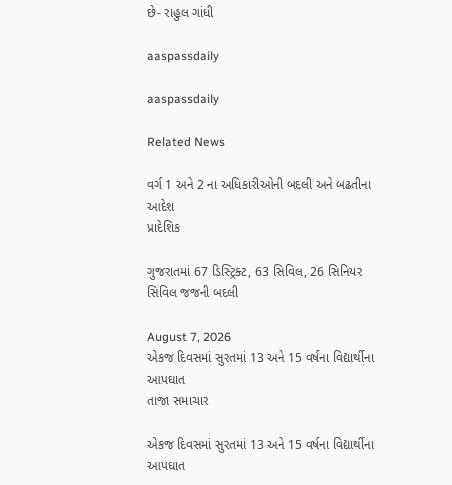છે- રાહુલ ગાંધી

aaspassdaily

aaspassdaily

Related News

વર્ગ 1 અને 2 ના અધિકારીઓની બદલી અને બઢતીના આદેશ
પ્રાદેશિક

ગુજરાતમાં 67 ડિસ્ટ્રિક્ટ, 63 સિવિલ, 26 સિનિયર સિવિલ જજની બદલી

August 7, 2026
એકજ દિવસમાં સુરતમાં 13 અને 15 વર્ષના વિદ્યાર્થીના આપઘાત
તાજા સમાચાર

એકજ દિવસમાં સુરતમાં 13 અને 15 વર્ષના વિદ્યાર્થીના આપઘાત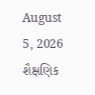August 5, 2026
શૈક્ષણિક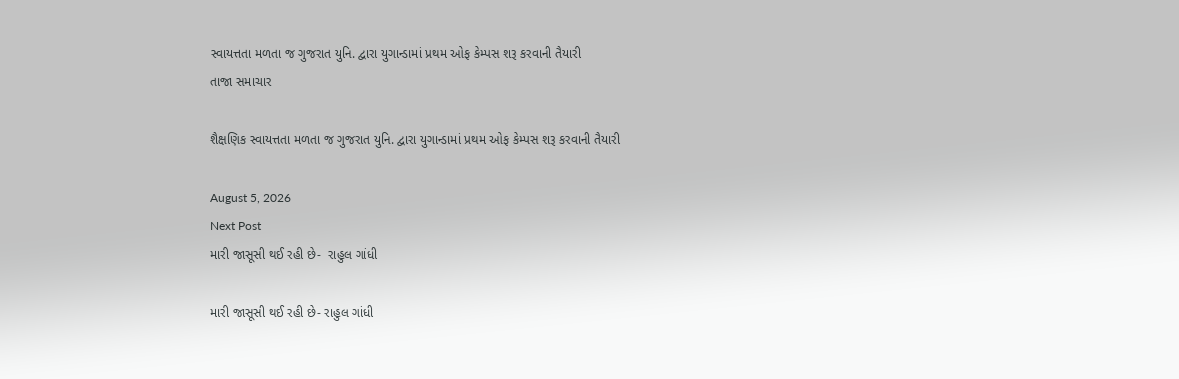સ્વાયત્તતા મળતા જ ગુજરાત યુનિ. દ્વારા યુગાન્ડામાં પ્રથમ ઓફ કેમ્પસ શરૂ કરવાની તૈયારી
તાજા સમાચાર

શૈક્ષણિક સ્વાયત્તતા મળતા જ ગુજરાત યુનિ. દ્વારા યુગાન્ડામાં પ્રથમ ઓફ કેમ્પસ શરૂ કરવાની તૈયારી

August 5, 2026
Next Post
મારી જાસૂસી થઈ રહી છે-  રાહુલ ગાંધી

મારી જાસૂસી થઈ રહી છે- રાહુલ ગાંધી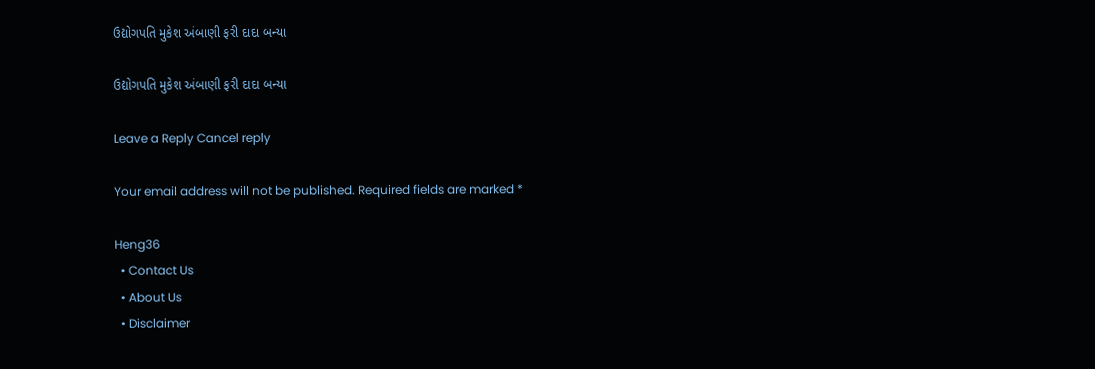ઉદ્યોગપતિ મુકેશ અંબાણી ફરી દાદા બન્યા

ઉદ્યોગપતિ મુકેશ અંબાણી ફરી દાદા બન્યા

Leave a Reply Cancel reply

Your email address will not be published. Required fields are marked *

Heng36
  • Contact Us
  • About Us
  • Disclaimer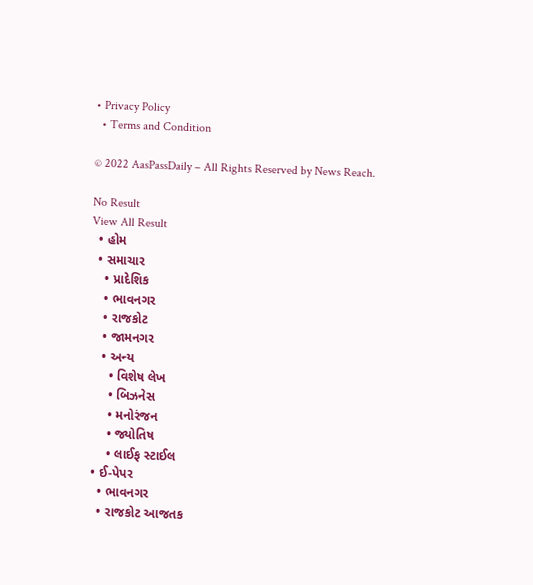• Privacy Policy
  • Terms and Condition

© 2022 AasPassDaily – All Rights Reserved by News Reach.

No Result
View All Result
  • હોમ
  • સમાચાર
    • પ્રાદેશિક
    • ભાવનગર
    • રાજકોટ
    • જામનગર
    • અન્ય
      • વિશેષ લેખ
      • બિઝનેસ
      • મનોરંજન
      • જ્યોતિષ
      • લાઈફ સ્ટાઈલ
  • ઈ-પેપર
    • ભાવનગર
    • રાજકોટ આજતક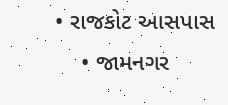• રાજકોટ આસપાસ
    • જામનગર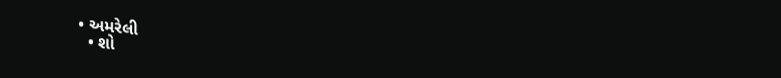• અમરેલી
  • શો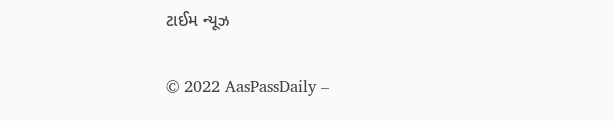ટાઈમ ન્યૂઝ

© 2022 AasPassDaily –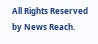All Rights Reserved by News Reach.